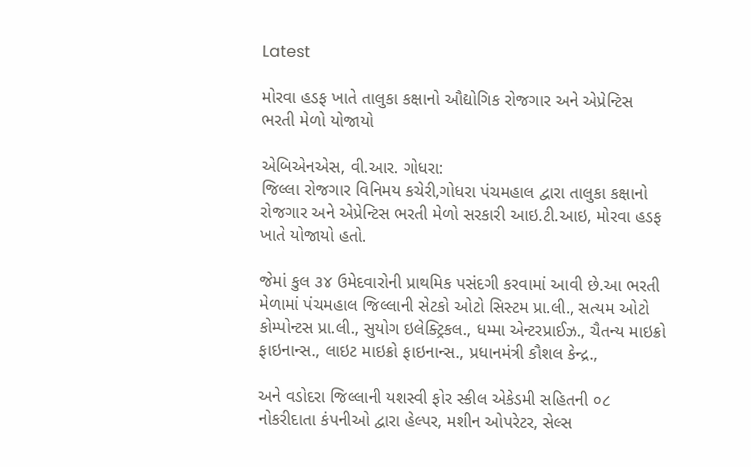Latest

મોરવા હડફ ખાતે તાલુકા કક્ષાનો ઔદ્યોગિક રોજગાર અને એપ્રેન્ટિસ ભરતી મેળો યોજાયો

એબિએનએસ, વી.આર. ગોધરા:
જિલ્લા રોજગાર વિનિમય કચેરી,ગોધરા પંચમહાલ દ્વારા તાલુકા કક્ષાનો રોજગાર અને એપ્રેન્ટિસ ભરતી મેળો સરકારી આઇ.ટી.આઇ, મોરવા હડફ ખાતે યોજાયો હતો.

જેમાં કુલ ૩૪ ઉમેદવારોની પ્રાથમિક પસંદગી કરવામાં આવી છે.આ ભરતી મેળામાં પંચમહાલ જિલ્લાની સેટકો ઓટો સિસ્ટમ પ્રા.લી., સત્યમ ઓટો કોમ્પોન્ટસ પ્રા.લી., સુયોગ ઇલેક્ટ્રિકલ., ધમ્મા એન્ટરપ્રાઈઝ., ચૈતન્ય માઇક્રો ફાઇનાન્સ., લાઇટ માઇક્રો ફાઇનાન્સ., પ્રધાનમંત્રી કૌશલ કેન્દ્ર.,

અને વડોદરા જિલ્લાની યશસ્વી ફોર સ્કીલ એકેડમી સહિતની ૦૮ નોકરીદાતા કંપનીઓ દ્વારા હેલ્પર, મશીન ઓપરેટર, સેલ્સ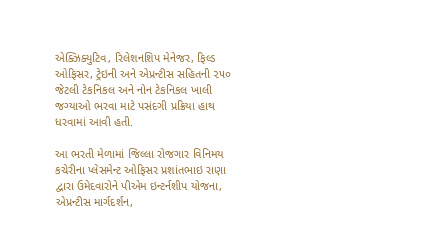એક્ઝિક્યુટિવ, રિલેશનશિપ મેનેજર, ફિલ્ડ ઓફિસર, ટ્રેઇની અને એપ્રન્ટીસ સહિતની ૨૫૦ જેટલી ટેકનિકલ અને નોન ટેકનિકલ ખાલી જગ્યાઓ ભરવા માટે પસંદગી પ્રક્રિયા હાથ ધરવામાં આવી હતી.

આ ભરતી મેળામાં જિલ્લા રોજગાર વિનિમય કચેરીના પ્લેસમેન્ટ ઓફિસર પ્રશાંતભાઇ રાણા દ્વારા ઉમેદવારોને પીએમ ઇન્ટર્નશીપ યોજના, એપ્રન્ટીસ માર્ગદર્શન,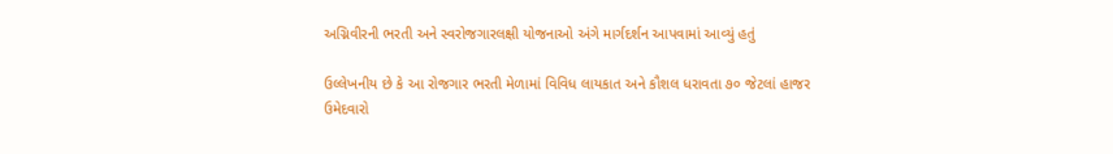અગ્નિવીરની ભરતી અને સ્વરોજગારલક્ષી યોજનાઓ અંગે માર્ગદર્શન આપવામાં આવ્યું હતું

ઉલ્લેખનીય છે કે આ રોજગાર ભરતી મેળામાં વિવિધ લાયકાત અને કૌશલ ધરાવતા ૭૦ જેટલાં હાજર ઉમેદવારો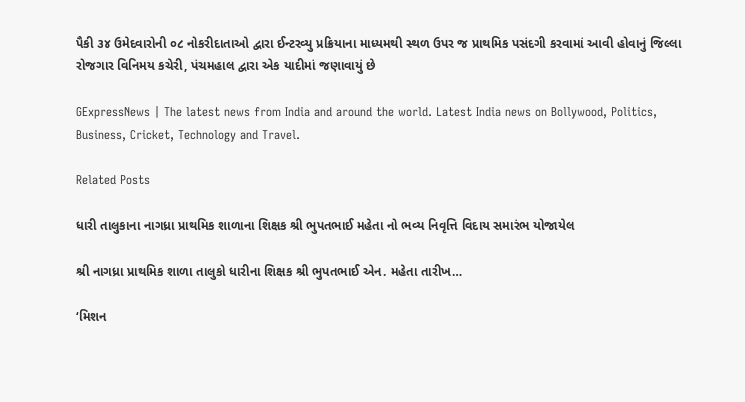પૈકી ૩૪ ઉમેદવારોની ૦૮ નોકરીદાતાઓ દ્વારા ઈન્ટરવ્યુ પ્રક્રિયાના માધ્યમથી સ્થળ ઉપર જ પ્રાથમિક પસંદગી કરવામાં આવી હોવાનું જિલ્લા રોજગાર વિનિમય કચેરી, પંચમહાલ દ્વારા એક યાદીમાં જણાવાયું છે

GExpressNews | The latest news from India and around the world. Latest India news on Bollywood, Politics, Business, Cricket, Technology and Travel.

Related Posts

ધારી તાલુકાના નાગધ્રા પ્રાથમિક શાળાના શિક્ષક શ્રી ભુપતભાઈ મહેતા નો ભવ્ય નિવૃત્તિ વિદાય સમારંભ યોજાયેલ

શ્રી નાગધ્રા પ્રાથમિક શાળા તાલુકો ધારીના શિક્ષક શ્રી ભુપતભાઈ એન. મહેતા તારીખ…

‘મિશન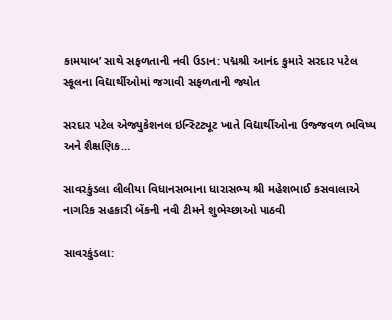કામયાબ’ સાથે સફળતાની નવી ઉડાન: પદ્મશ્રી આનંદ કુમારે સરદાર પટેલ સ્કૂલના વિદ્યાર્થીઓમાં જગાવી સફળતાની જ્યોત

સરદાર પટેલ એજ્યુકેશનલ ઇન્સ્ટિટ્યૂટ ખાતે વિદ્યાર્થીઓના ઉજ્જવળ ભવિષ્ય અને શૈક્ષણિક…

સાવરકુંડલા લીલીયા વિધાનસભાના ધારાસભ્ય શ્રી મહેશભાઈ કસવાલાએ નાગરિક સહકારી બેંકની નવી ટીમને શુભેચ્છાઓ પાઠવી

સાવરકુંડલા: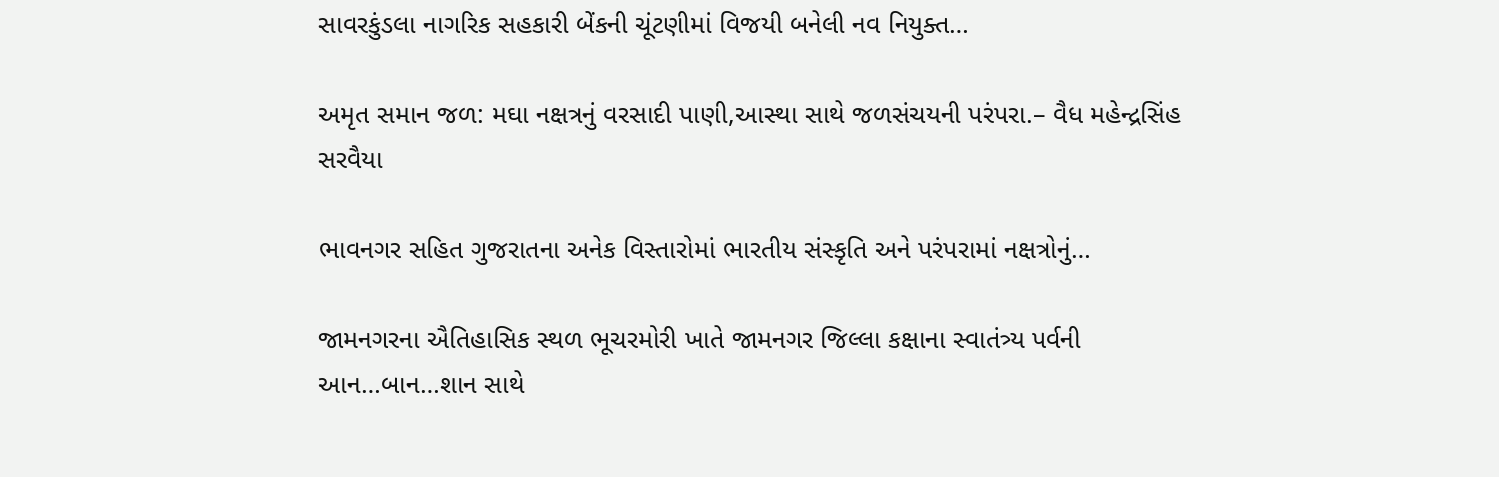સાવરકુંડલા નાગરિક સહકારી બેંકની ચૂંટણીમાં વિજયી બનેલી નવ નિયુક્ત…

અમૃત સમાન જળ: મઘા નક્ષત્રનું વરસાદી પાણી,આસ્થા સાથે જળસંચયની પરંપરા.– વૈધ મહેન્દ્રસિંહ સરવૈયા

ભાવનગર સહિત ગુજરાતના અનેક વિસ્તારોમાં ભારતીય સંસ્કૃતિ અને પરંપરામાં નક્ષત્રોનું…

જામનગરના ઐતિહાસિક સ્થળ ભૂચરમોરી ખાતે જામનગર જિલ્લા કક્ષાના સ્વાતંત્ર્ય પર્વની આન…બાન…શાન સાથે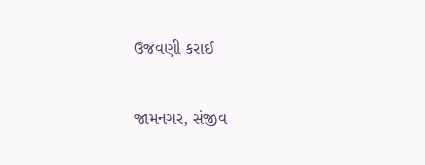ઉજવણી કરાઈ

જામનગર, સંજીવ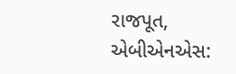રાજપૂત, એબીએનએસ: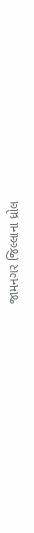જામનગર જિલ્લાના ધ્રોલ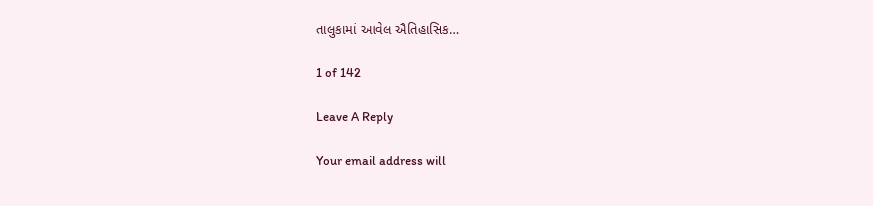તાલુકામાં આવેલ ઐતિહાસિક…

1 of 142

Leave A Reply

Your email address will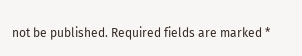not be published. Required fields are marked *